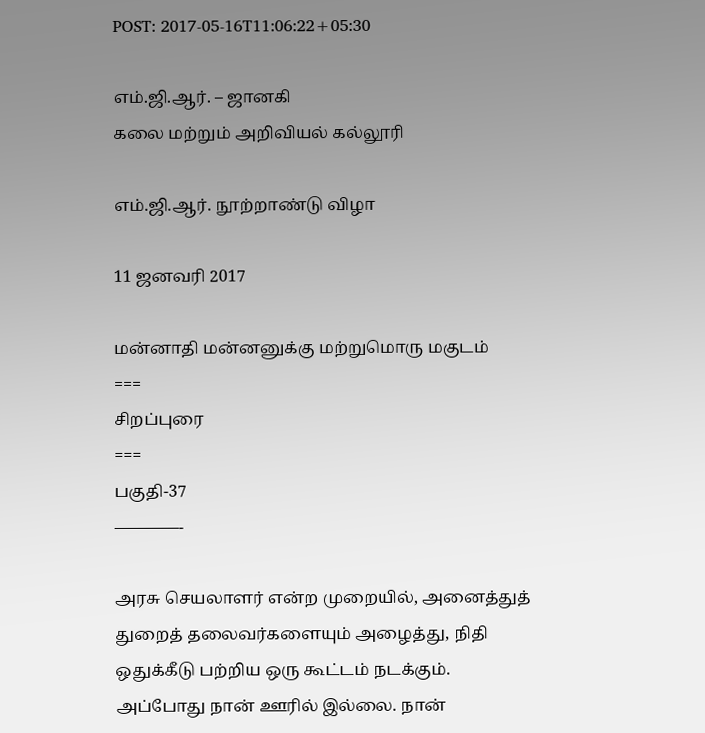POST: 2017-05-16T11:06:22+05:30

எம்.ஜி.ஆர். – ஜானகி
கலை மற்றும் அறிவியல் கல்லூரி

எம்.ஜி.ஆர். நூற்றாண்டு விழா

11 ஜனவரி 2017

மன்னாதி மன்னனுக்கு மற்றுமொரு மகுடம்
===
சிறப்புரை
===
பகுதி-37
————-

அரசு செயலாளர் என்ற முறையில், அனைத்துத் துறைத் தலைவர்களையும் அழைத்து, நிதி ஒதுக்கீடு பற்றிய ஒரு கூட்டம் நடக்கும். அப்போது நான் ஊரில் இல்லை. நான்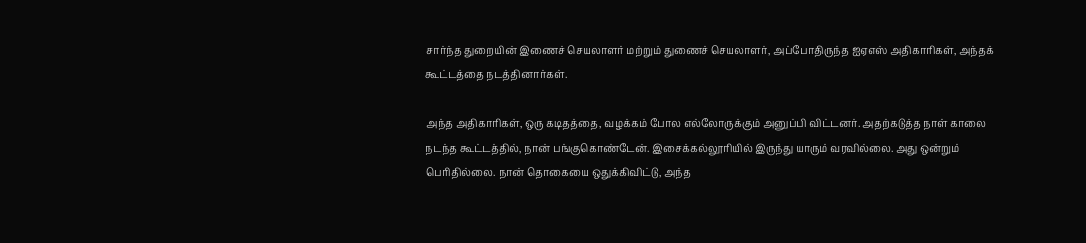சார்ந்த துறையின் இணைச் செயலாளர் மற்றும் துணைச் செயலாளர், அப்போதிருந்த ஐஏஎஸ் அதிகாரிகள், அந்தக் கூட்டத்தை நடத்தினார்கள்.

அந்த அதிகாரிகள், ஒரு கடிதத்தை, வழக்கம் போல எல்லோருக்கும் அனுப்பி விட்டனர். அதற்கடுத்த நாள் காலை நடந்த கூட்டத்தில், நான் பங்குகொண்டேன். இசைக்கல்லூரியில் இருந்து யாரும் வரவில்லை. அது ஒன்றும் பெரிதில்லை. நான் தொகையை ஒதுக்கிவிட்டு, அந்த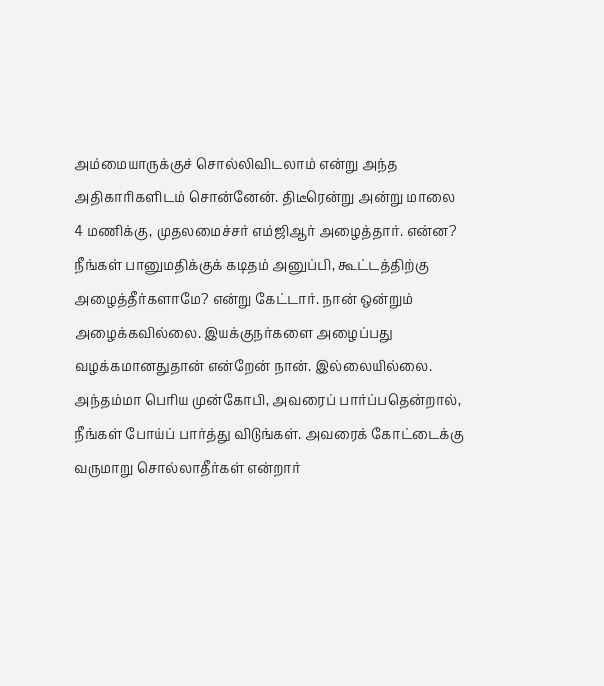அம்மையாருக்குச் சொல்லிவிடலாம் என்று அந்த அதிகாரிகளிடம் சொன்னேன். திடீரென்று அன்று மாலை 4 மணிக்கு, முதலமைச்சர் எம்ஜிஆர் அழைத்தார். என்ன? நீங்கள் பானுமதிக்குக் கடிதம் அனுப்பி, கூட்டத்திற்கு அழைத்தீர்களாமே? என்று கேட்டார். நான் ஒன்றும் அழைக்கவில்லை. இயக்குநர்களை அழைப்பது வழக்கமானதுதான் என்றேன் நான். இல்லையில்லை. அந்தம்மா பெரிய முன்கோபி, அவரைப் பார்ப்பதென்றால், நீங்கள் போய்ப் பார்த்து விடுங்கள். அவரைக் கோட்டைக்கு வருமாறு சொல்லாதீர்கள் என்றார்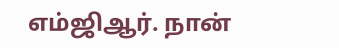எம்ஜிஆர். நான்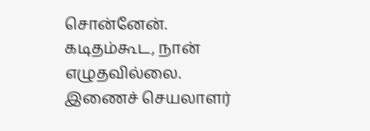சொன்னேன். கடிதம்கூட, நான் எழுதவில்லை. இணைச் செயலாளர்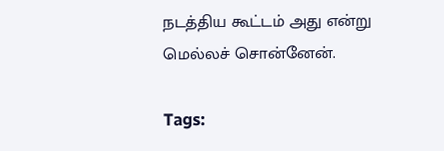நடத்திய கூட்டம் அது என்று மெல்லச் சொன்னேன்.

Tags: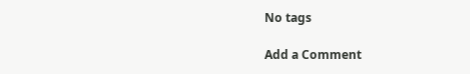No tags

Add a Comment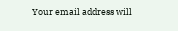Your email address will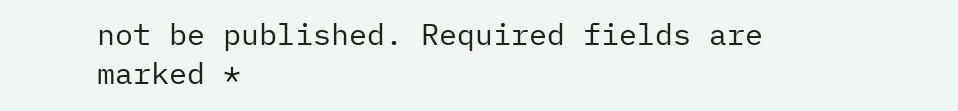not be published. Required fields are marked *